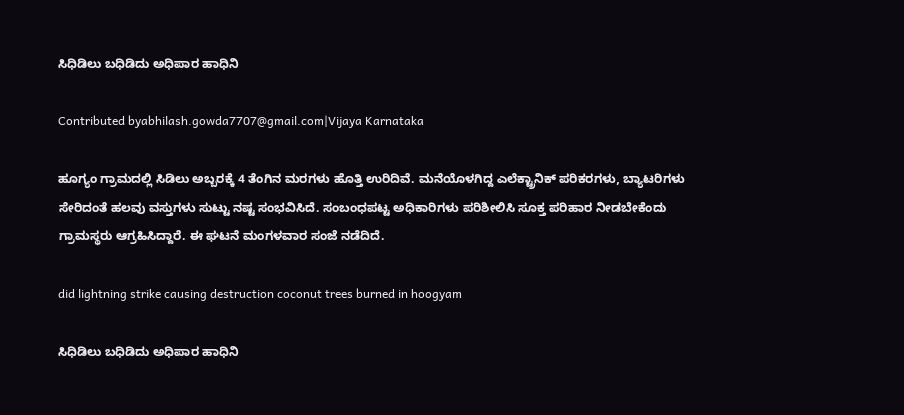ಸಿಧಿಡಿಲು ಬಧಿಡಿದು ಅಧಿಪಾರ ಹಾಧಿನಿ

Contributed byabhilash.gowda7707@gmail.com|Vijaya Karnataka

ಹೂಗ್ಯಂ ಗ್ರಾಮದಲ್ಲಿ ಸಿಡಿಲು ಅಬ್ಬರಕ್ಕೆ 4 ತೆಂಗಿನ ಮರಗಳು ಹೊತ್ತಿ ಉರಿದಿವೆ. ಮನೆಯೊಳಗಿದ್ದ ಎಲೆಕ್ಟ್ರಾನಿಕ್ ಪರಿಕರಗಳು, ಬ್ಯಾಟರಿಗಳು ಸೇರಿದಂತೆ ಹಲವು ವಸ್ತುಗಳು ಸುಟ್ಟು ನಷ್ಟ ಸಂಭವಿಸಿದೆ. ಸಂಬಂಧಪಟ್ಟ ಅಧಿಕಾರಿಗಳು ಪರಿಶೀಲಿಸಿ ಸೂಕ್ತ ಪರಿಹಾರ ನೀಡಬೇಕೆಂದು ಗ್ರಾಮಸ್ಥರು ಆಗ್ರಹಿಸಿದ್ದಾರೆ. ಈ ಘಟನೆ ಮಂಗಳವಾರ ಸಂಜೆ ನಡೆದಿದೆ.

did lightning strike causing destruction coconut trees burned in hoogyam

ಸಿಧಿಡಿಲು ಬಧಿಡಿದು ಅಧಿಪಾರ ಹಾಧಿನಿ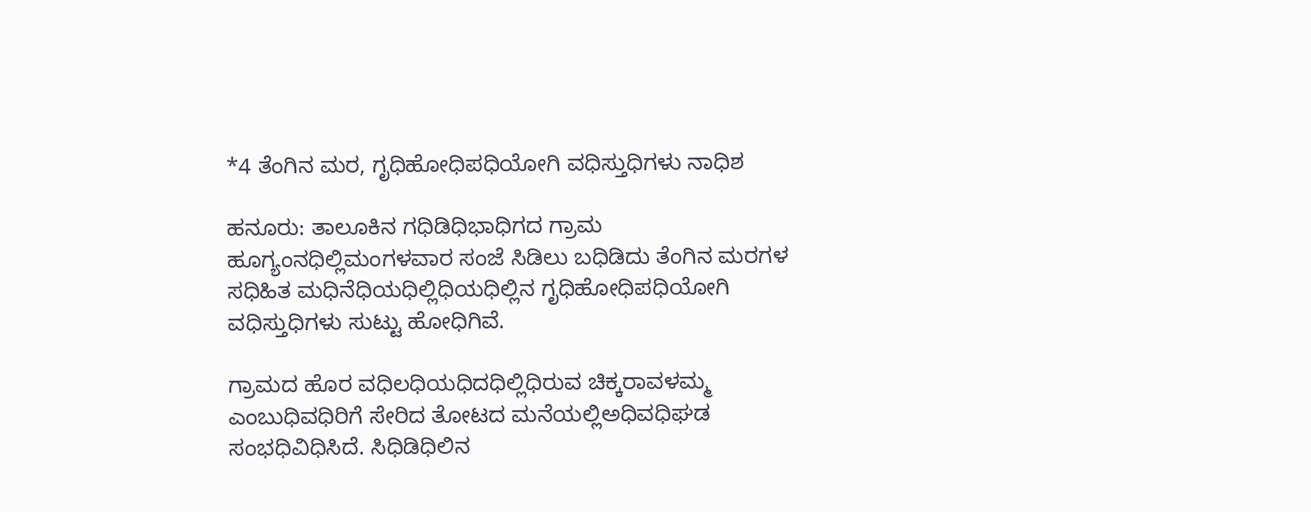*4 ತೆಂಗಿನ ಮರ, ಗೃಧಿಹೋಧಿಪಧಿಯೋಗಿ ವಧಿಸ್ತುಧಿಗಳು ನಾಧಿಶ

ಹನೂರು: ತಾಲೂಕಿನ ಗಧಿಡಿಧಿಭಾಧಿಗದ ಗ್ರಾಮ ಹೂಗ್ಯಂನಧಿಲ್ಲಿಮಂಗಳವಾರ ಸಂಜೆ ಸಿಡಿಲು ಬಧಿಡಿದು ತೆಂಗಿನ ಮರಗಳ ಸಧಿಹಿತ ಮಧಿನೆಧಿಯಧಿಲ್ಲಿಧಿಯಧಿಲ್ಲಿನ ಗೃಧಿಹೋಧಿಪಧಿಯೋಗಿ ವಧಿಸ್ತುಧಿಗಳು ಸುಟ್ಟು ಹೋಧಿಗಿವೆ.

ಗ್ರಾಮದ ಹೊರ ವಧಿಲಧಿಯಧಿದಧಿಲ್ಲಿಧಿರುವ ಚಿಕ್ಕರಾವಳಮ್ಮ ಎಂಬುಧಿವಧಿರಿಗೆ ಸೇರಿದ ತೋಟದ ಮನೆಯಲ್ಲಿಅಧಿವಧಿಘಡ ಸಂಭಧಿವಿಧಿಸಿದೆ. ಸಿಧಿಡಿಧಿಲಿನ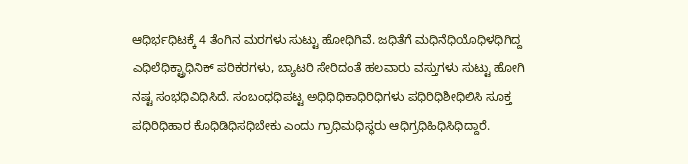ಆಧಿರ್ಭಧಿಟಕ್ಕೆ 4 ತೆಂಗಿನ ಮರಗಳು ಸುಟ್ಟು ಹೋಧಿಗಿವೆ. ಜಧಿತೆಗೆ ಮಧಿನೆಧಿಯೊಧಿಳಧಿಗಿದ್ದ ಎಧಿಲೆಧಿಕ್ಟ್ರಾಧಿನಿಕ್ ಪರಿಕರಗಳು, ಬ್ಯಾಟರಿ ಸೇರಿದಂತೆ ಹಲವಾರು ವಸ್ತುಗಳು ಸುಟ್ಟು ಹೋಗಿ ನಷ್ಟ ಸಂಭಧಿವಿಧಿಸಿದೆ. ಸಂಬಂಧಧಿಪಟ್ಟ ಅಧಿಧಿಧಿಕಾಧಿರಿಧಿಗಳು ಪಧಿರಿಧಿಶೀಧಿಲಿಸಿ ಸೂಕ್ತ ಪಧಿರಿಧಿಹಾರ ಕೊಧಿಡಿಧಿಸಧಿಬೇಕು ಎಂದು ಗ್ರಾಧಿಮಧಿಸ್ಥರು ಆಧಿಗ್ರಧಿಹಿಧಿಸಿಧಿದ್ದಾರೆ.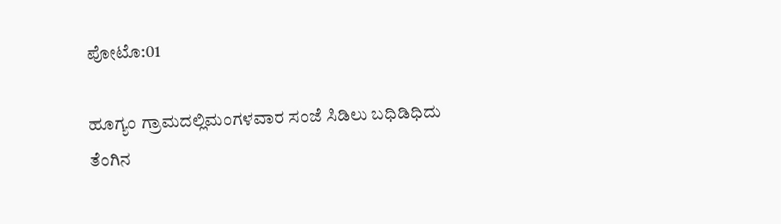ಪೋಟೊ:01

ಹೂಗ್ಯಂ ಗ್ರಾಮದಲ್ಲಿಮಂಗಳವಾರ ಸಂಜೆ ಸಿಡಿಲು ಬಧಿಡಿಧಿದು ತೆಂಗಿನ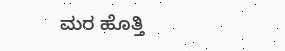ಮರ ಹೊತ್ತಿ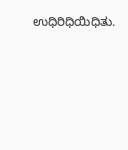ಉಧಿರಿಧಿಯಿಧಿತು.